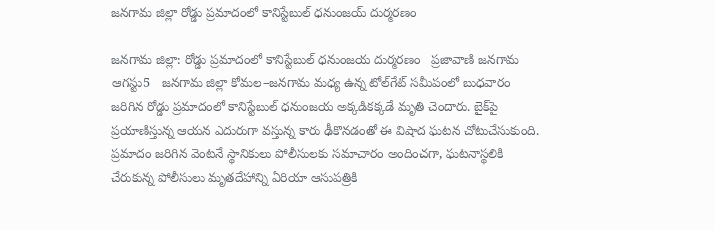జనగామ జిల్లా రోడ్డు ప్రమాదంలో కానిస్టేబుల్ ధనుంజయ్ దుర్మరణం

జనగామ జిల్లా: రోడ్డు ప్రమాదంలో కానిస్టేబుల్ ధనుంజయ దుర్మరణం   ప్రజావాణి జనగామ ఆగస్టు5   జనగామ జిల్లా కోమల–జనగామ మధ్య ఉన్న టోల్‌గేట్ సమీపంలో బుధవారం జరిగిన రోడ్డు ప్రమాదంలో కానిస్టేబుల్ ధనుంజయ అక్కడికక్కడే మృతి చెందారు. బైక్‌పై ప్రయాణిస్తున్న ఆయన ఎదురుగా వస్తున్న కారు ఢీకొనడంతో ఈ విషాద ఘటన చోటుచేసుకుంది.   ప్రమాదం జరిగిన వెంటనే స్థానికులు పోలీసులకు సమాచారం అందించగా, ఘటనాస్థలికి చేరుకున్న పోలీసులు మృతదేహాన్ని ఏరియా ఆసుపత్రికి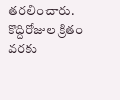తరలించారు. కొద్దిరోజుల క్రితం వరకు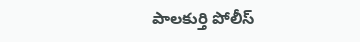పాలకుర్తి పోలీస్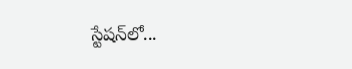స్టేషన్‌లో...